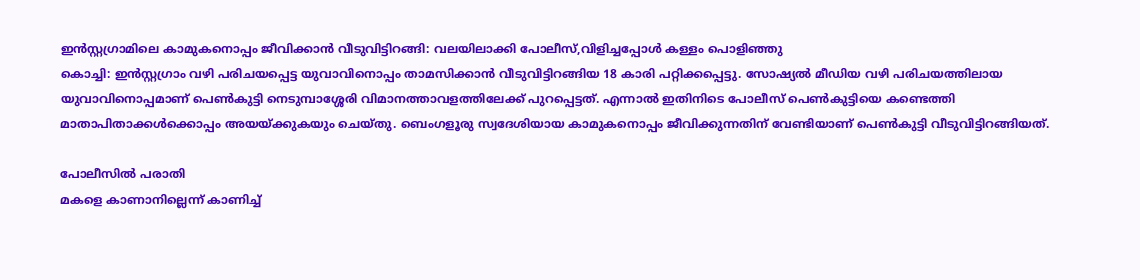ഇൻസ്റ്റഗ്രാമിലെ കാമുകനൊപ്പം ജീവിക്കാൻ വീടുവിട്ടിറങ്ങി: വലയിലാക്കി പോലീസ്,വിളിച്ചപ്പോൾ കള്ളം പൊളിഞ്ഞു
കൊച്ചി: ഇൻസ്റ്റഗ്രാം വഴി പരിചയപ്പെട്ട യുവാവിനൊപ്പം താമസിക്കാൻ വീടുവിട്ടിറങ്ങിയ 18 കാരി പറ്റിക്കപ്പെട്ടു. സോഷ്യൽ മീഡിയ വഴി പരിചയത്തിലായ യുവാവിനൊപ്പമാണ് പെൺകുട്ടി നെടുമ്പാശ്ശേരി വിമാനത്താവളത്തിലേക്ക് പുറപ്പെട്ടത്. എന്നാൽ ഇതിനിടെ പോലീസ് പെൺകുട്ടിയെ കണ്ടെത്തി മാതാപിതാക്കൾക്കൊപ്പം അയയ്ക്കുകയും ചെയ്തു. ബെംഗളൂരു സ്വദേശിയായ കാമുകനൊപ്പം ജീവിക്കുന്നതിന് വേണ്ടിയാണ് പെൺകുട്ടി വീടുവിട്ടിറങ്ങിയത്.

പോലീസിൽ പരാതി
മകളെ കാണാനില്ലെന്ന് കാണിച്ച്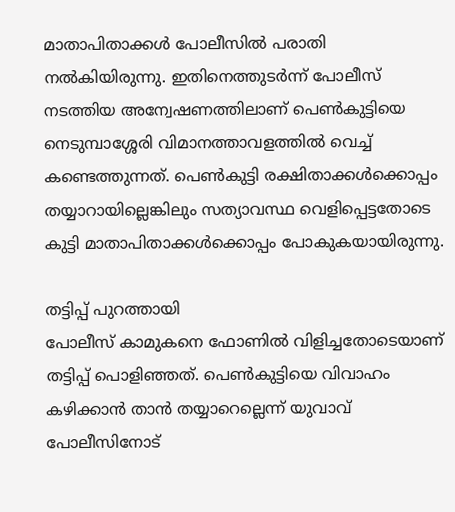മാതാപിതാക്കൾ പോലീസിൽ പരാതി നൽകിയിരുന്നു. ഇതിനെത്തുടർന്ന് പോലീസ് നടത്തിയ അന്വേഷണത്തിലാണ് പെൺകുട്ടിയെ നെടുമ്പാശ്ശേരി വിമാനത്താവളത്തിൽ വെച്ച് കണ്ടെത്തുന്നത്. പെൺകുട്ടി രക്ഷിതാക്കൾക്കൊപ്പം തയ്യാറായില്ലെങ്കിലും സത്യാവസ്ഥ വെളിപ്പെട്ടതോടെ കുട്ടി മാതാപിതാക്കൾക്കൊപ്പം പോകുകയായിരുന്നു.

തട്ടിപ്പ് പുറത്തായി
പോലീസ് കാമുകനെ ഫോണിൽ വിളിച്ചതോടെയാണ് തട്ടിപ്പ് പൊളിഞ്ഞത്. പെൺകുട്ടിയെ വിവാഹം കഴിക്കാൻ താൻ തയ്യാറെല്ലെന്ന് യുവാവ് പോലീസിനോട്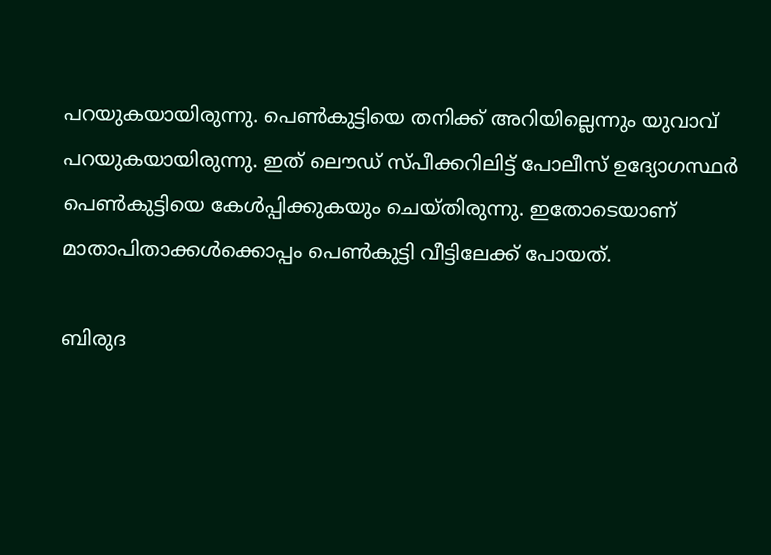പറയുകയായിരുന്നു. പെൺകുട്ടിയെ തനിക്ക് അറിയില്ലെന്നും യുവാവ് പറയുകയായിരുന്നു. ഇത് ലൌഡ് സ്പീക്കറിലിട്ട് പോലീസ് ഉദ്യോഗസ്ഥർ പെൺകുട്ടിയെ കേൾപ്പിക്കുകയും ചെയ്തിരുന്നു. ഇതോടെയാണ് മാതാപിതാക്കൾക്കൊപ്പം പെൺകുട്ടി വീട്ടിലേക്ക് പോയത്.

ബിരുദ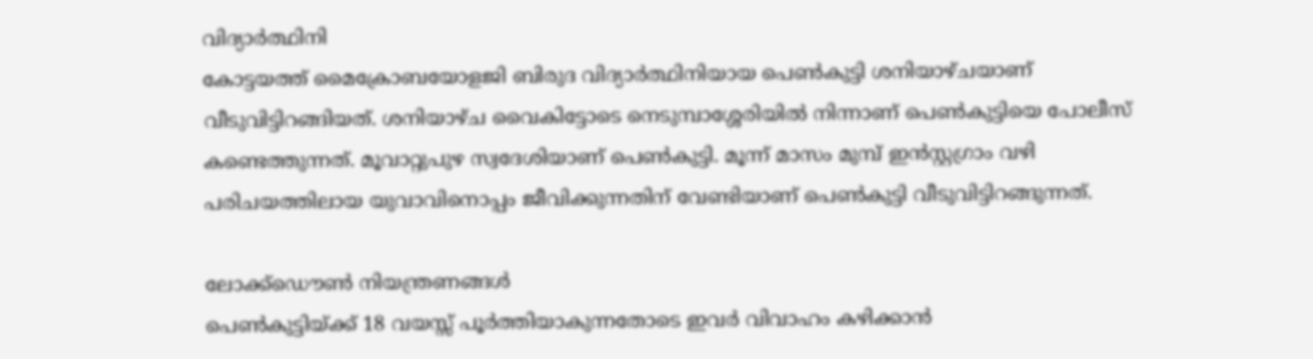വിദ്യാർത്ഥിനി
കോട്ടയത്ത് മൈക്രോബയോളജി ബിരുദ വിദ്യാർത്ഥിനിയായ പെൺകുട്ടി ശനിയാഴ്ചയാണ് വീടുവിട്ടിറങ്ങിയത്. ശനിയാഴ്ച വൈകിട്ടോടെ നെടുമ്പാശ്ശേരിയിൽ നിന്നാണ് പെൺകുട്ടിയെ പോലീസ് കണ്ടെത്തുന്നത്. മൂവാറ്റുപുഴ സ്വദേശിയാണ് പെൺകുട്ടി. മൂന്ന് മാസം മുമ്പ് ഇൻസ്റ്റഗ്രാം വഴി പരിചയത്തിലായ യുവാവിനൊപ്പം ജീവിക്കുന്നതിന് വേണ്ടിയാണ് പെൺകുട്ടി വീടുവിട്ടിറങ്ങുന്നത്.

ലോക്ക്ഡൌൺ നിയന്ത്രണങ്ങൾ
പെൺകുട്ടിയ്ക്ക് 18 വയസ്സ് പൂർത്തിയാകുന്നതോടെ ഇവർ വിവാഹം കഴിക്കാൻ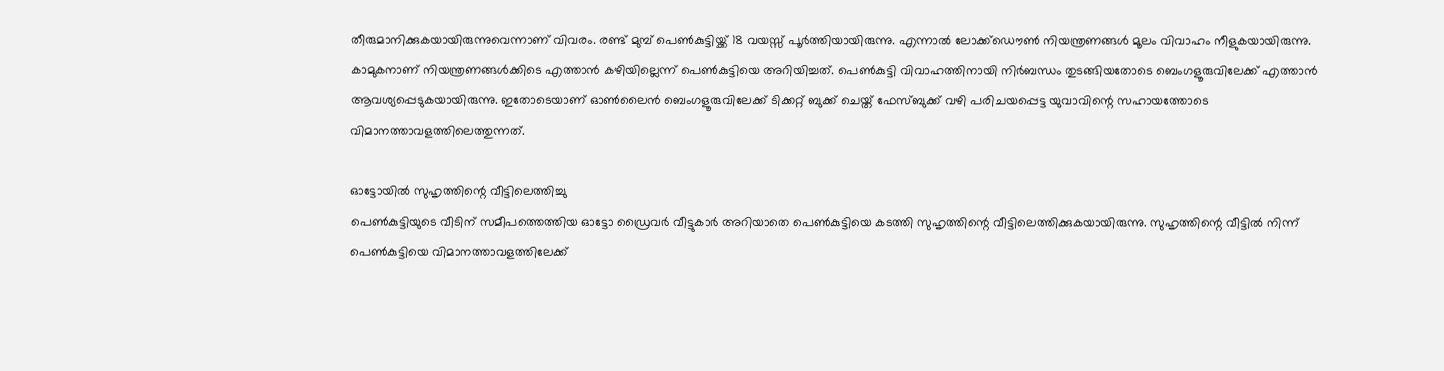തീരുമാനിക്കുകയായിരുന്നുവെന്നാണ് വിവരം. രണ്ട് മുമ്പ് പെൺകുട്ടിയ്ക്ക് 18 വയസ്സ് പൂർത്തിയായിരുന്നു. എന്നാൽ ലോക്ക്ഡൌൺ നിയന്ത്രണങ്ങൾ മൂലം വിവാഹം നീളുകയായിരുന്നു. കാമുകനാണ് നിയന്ത്രണങ്ങൾക്കിടെ എത്താൻ കഴിയില്ലെന്ന് പെൺകുട്ടിയെ അറിയിച്ചത്. പെൺകുട്ടി വിവാഹത്തിനായി നിർബന്ധം തുടങ്ങിയതോടെ ബെംഗളൂരുവിലേക്ക് എത്താൻ ആവശ്യപ്പെടുകയായിരുന്നു. ഇതോടെയാണ് ഓൺലൈൻ ബെംഗളൂരുവിലേക്ക് ടിക്കറ്റ് ബുക്ക് ചെയ്ത് ഫേസ്ബുക്ക് വഴി പരിചയപ്പെട്ട യുവാവിന്റെ സഹായത്തോടെ വിമാനത്താവളത്തിലെത്തുന്നത്.

ഓട്ടോയിൽ സുഹൃത്തിന്റെ വീട്ടിലെത്തിച്ചു
പെൺകുട്ടിയുടെ വീടിന് സമീപത്തെത്തിയ ഓട്ടോ ഡ്രൈവർ വീട്ടുകാർ അറിയാതെ പെൺകുട്ടിയെ കടത്തി സുഹൃത്തിന്റെ വീട്ടിലെത്തിക്കുകയായിരുന്നു. സുഹൃത്തിന്റെ വീട്ടിൽ നിന്ന് പെൺകുട്ടിയെ വിമാനത്താവളത്തിലേക്ക്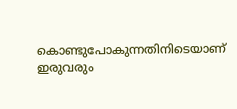കൊണ്ടുപോകുന്നതിനിടെയാണ് ഇരുവരും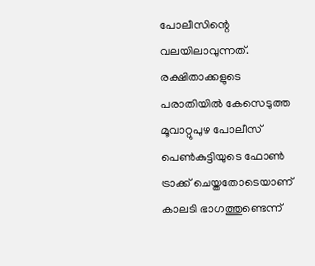പോലീസിന്റെ വലയിലാവുന്നത്. രക്ഷിതാക്കളുടെ പരാതിയിൽ കേസെടുത്ത മൂവാറ്റുപുഴ പോലീസ് പെൺകുട്ടിയുടെ ഫോൺ ട്രാക്ക് ചെയ്തതോടെയാണ് കാലടി ഭാഗത്തുണ്ടെന്ന്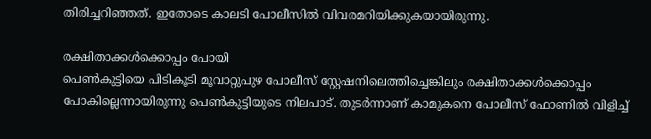തിരിച്ചറിഞ്ഞത്. ഇതോടെ കാലടി പോലീസിൽ വിവരമറിയിക്കുകയായിരുന്നു.

രക്ഷിതാക്കൾക്കൊപ്പം പോയി
പെൺകുട്ടിയെ പിടികൂടി മൂവാറ്റുപുഴ പോലീസ് സ്റ്റേഷനിലെത്തിച്ചെങ്കിലും രക്ഷിതാക്കൾക്കൊപ്പം പോകില്ലെന്നായിരുന്നു പെൺകുട്ടിയുടെ നിലപാട്. തുടർന്നാണ് കാമുകനെ പോലീസ് ഫോണിൽ വിളിച്ച്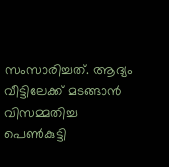സംസാരിച്ചത്. ആദ്യം വീട്ടിലേക്ക് മടങ്ങാൻ വിസമ്മതിച്ച പെൺകുട്ടി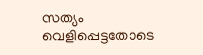സത്യം വെളിപ്പെട്ടതോടെ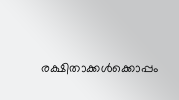രക്ഷിതാക്കൾക്കൊപ്പം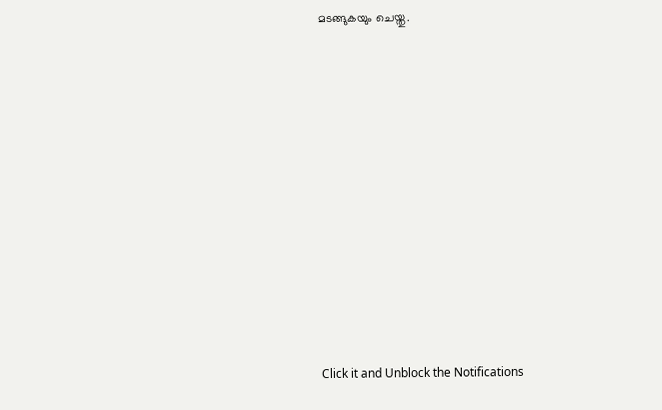മടങ്ങുകയും ചെയ്തു.












Click it and Unblock the Notifications